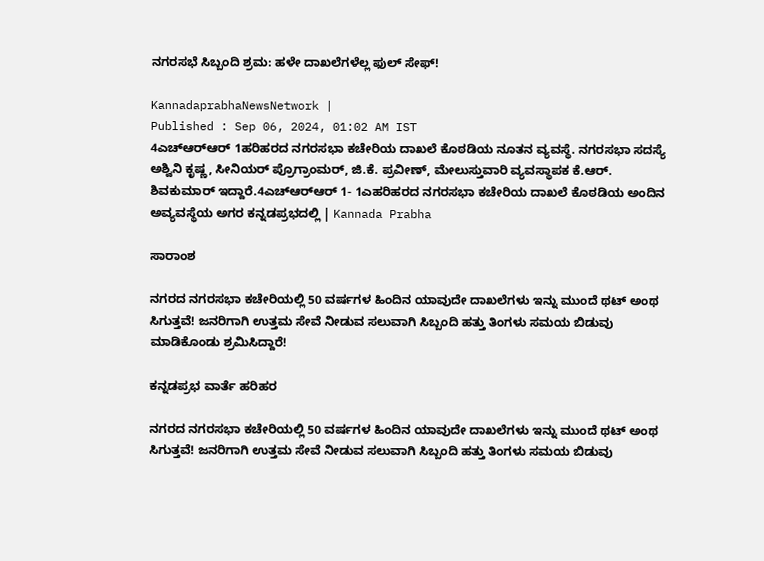ನಗರಸಭೆ ಸಿಬ್ಬಂದಿ ಶ್ರಮ: ಹಳೇ ದಾಖಲೆಗಳೆಲ್ಲ ಫುಲ್‌ ಸೇಫ್‌!

KannadaprabhaNewsNetwork |
Published : Sep 06, 2024, 01:02 AM IST
4ಎಚ್‍ಆರ್‍ಆರ್ 1ಹರಿಹರದ ನಗರಸಭಾ ಕಚೇರಿಯ ದಾಖಲೆ ಕೊಠಡಿಯ ನೂತನ ವ್ಯವಸ್ಥೆ. ನಗರಸಭಾ ಸದಸ್ಯೆ ಅಶ್ವಿನಿ ಕೃಷ್ಣ, ಸೀನಿಯರ್ ಪ್ರೊಗ್ರಾಂಮರ್, ಜಿ.ಕೆ. ಪ್ರವೀಣ್, ಮೇಲುಸ್ತುವಾರಿ ವ್ಯವಸ್ಥಾಪಕ ಕೆ.ಆರ್. ಶಿವಕುಮಾರ್ ಇದ್ದಾರೆ.4ಎಚ್‍ಆರ್‍ಆರ್ 1- 1ಎಹರಿಹರದ ನಗರಸಭಾ ಕಚೇರಿಯ ದಾಖಲೆ ಕೊಠಡಿಯ ಅಂದಿನ ಅವ್ಯವಸ್ಥೆಯ ಅಗರ ಕನ್ನಡಪ್ರಭದಲ್ಲಿ | Kannada Prabha

ಸಾರಾಂಶ

ನಗರದ ನಗರಸಭಾ ಕಚೇರಿಯಲ್ಲಿ 50 ವರ್ಷಗಳ ಹಿಂದಿನ ಯಾವುದೇ ದಾಖಲೆಗಳು ಇನ್ನು ಮುಂದೆ ಥಟ್ ಅಂಥ ಸಿಗುತ್ತವೆ! ಜನರಿಗಾಗಿ ಉತ್ತಮ ಸೇವೆ ನೀಡುವ ಸಲುವಾಗಿ ಸಿಬ್ಬಂದಿ ಹತ್ತು ತಿಂಗಳು ಸಮಯ ಬಿಡುವು ಮಾಡಿಕೊಂಡು ಶ್ರಮಿಸಿದ್ದಾರೆ!

ಕನ್ನಡಪ್ರಭ ವಾರ್ತೆ ಹರಿಹರ

ನಗರದ ನಗರಸಭಾ ಕಚೇರಿಯಲ್ಲಿ 50 ವರ್ಷಗಳ ಹಿಂದಿನ ಯಾವುದೇ ದಾಖಲೆಗಳು ಇನ್ನು ಮುಂದೆ ಥಟ್ ಅಂಥ ಸಿಗುತ್ತವೆ! ಜನರಿಗಾಗಿ ಉತ್ತಮ ಸೇವೆ ನೀಡುವ ಸಲುವಾಗಿ ಸಿಬ್ಬಂದಿ ಹತ್ತು ತಿಂಗಳು ಸಮಯ ಬಿಡುವು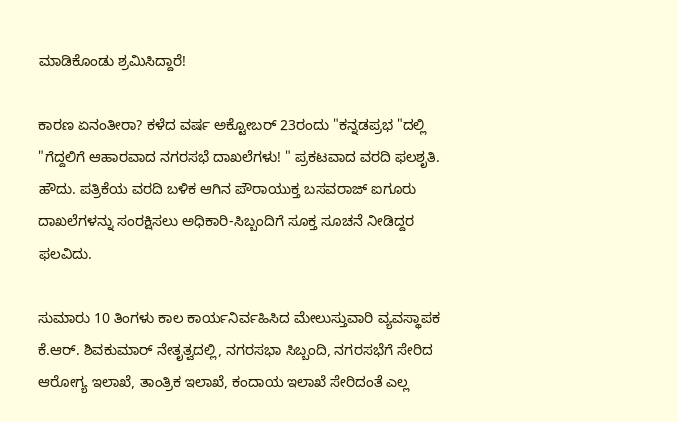ಮಾಡಿಕೊಂಡು ಶ್ರಮಿಸಿದ್ದಾರೆ!

ಕಾರಣ ಏನಂತೀರಾ? ಕಳೆದ ವರ್ಷ ಅಕ್ಟೋಬರ್ 23ರಂದು "ಕನ್ನಡಪ್ರಭ "ದಲ್ಲಿ "ಗೆದ್ದಲಿಗೆ ಆಹಾರವಾದ ನಗರಸಭೆ ದಾಖಲೆಗಳು! " ಪ್ರಕಟವಾದ ವರದಿ ಫಲಶೃತಿ. ಹೌದು. ಪತ್ರಿಕೆಯ ವರದಿ ಬಳಿಕ ಆಗಿನ ಪೌರಾಯುಕ್ತ ಬಸವರಾಜ್ ಐಗೂರು ದಾಖಲೆಗಳನ್ನು ಸಂರಕ್ಷಿಸಲು ಅಧಿಕಾರಿ-ಸಿಬ್ಬಂದಿಗೆ ಸೂಕ್ತ ಸೂಚನೆ ನೀಡಿದ್ದರ ಫಲವಿದು.

ಸುಮಾರು 10 ತಿಂಗಳು ಕಾಲ ಕಾರ್ಯನಿರ್ವಹಿಸಿದ ಮೇಲುಸ್ತುವಾರಿ ವ್ಯವಸ್ಥಾಪಕ ಕೆ.ಆರ್. ಶಿವಕುಮಾರ್ ನೇತೃತ್ವದಲ್ಲಿ, ನಗರಸಭಾ ಸಿಬ್ಬಂದಿ, ನಗರಸಭೆಗೆ ಸೇರಿದ ಆರೋಗ್ಯ ಇಲಾಖೆ, ತಾಂತ್ರಿಕ ಇಲಾಖೆ, ಕಂದಾಯ ಇಲಾಖೆ ಸೇರಿದಂತೆ ಎಲ್ಲ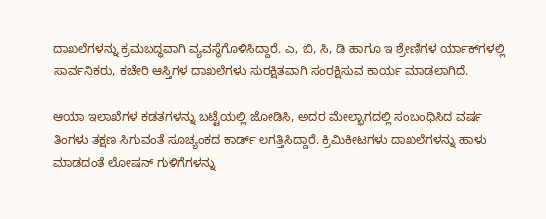ದಾಖಲೆಗಳನ್ನು ಕ್ರಮಬದ್ಧವಾಗಿ ವ್ಯವಸ್ಥೆಗೊಳಿಸಿದ್ದಾರೆ. ಎ, ಬಿ, ಸಿ, ಡಿ ಹಾಗೂ ಇ ಶ್ರೇಣಿಗಳ ರ್ಯಾಕ್‌ಗಳಲ್ಲಿ ಸಾರ್ವನಿಕರು, ಕಚೇರಿ ಆಸ್ತಿಗಳ ದಾಖಲೆಗಳು ಸುರಕ್ಷಿತವಾಗಿ ಸಂರಕ್ಷಿಸುವ ಕಾರ್ಯ ಮಾಡಲಾಗಿದೆ.

ಆಯಾ ಇಲಾಖೆಗಳ ಕಡತಗಳನ್ನು ಬಟ್ಟೆಯಲ್ಲಿ ಜೋಡಿಸಿ, ಅದರ ಮೇಲ್ಭಾಗದಲ್ಲಿ ಸಂಬಂಧಿಸಿದ ವರ್ಷ ತಿಂಗಳು ತಕ್ಷಣ ಸಿಗುವಂತೆ ಸೂಚ್ಯಂಕದ ಕಾರ್ಡ್‌ ಲಗತ್ತಿಸಿದ್ದಾರೆ. ಕ್ರಿಮಿಕೀಟಗಳು ದಾಖಲೆಗಳನ್ನು ಹಾಳು ಮಾಡದಂತೆ ಲೋಷನ್ ಗುಳಿಗೆಗಳನ್ನು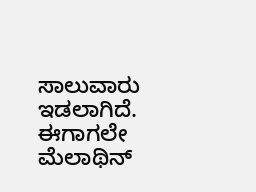ಸಾಲುವಾರು ಇಡಲಾಗಿದೆ. ಈಗಾಗಲೇ ಮೆಲಾಥಿನ್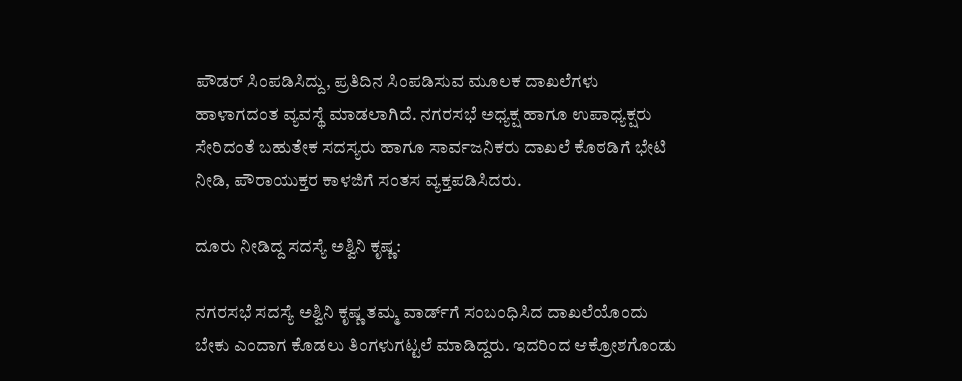ಪೌಡರ್ ಸಿಂಪಡಿಸಿದ್ದು, ಪ್ರತಿದಿನ ಸಿಂಪಡಿಸುವ ಮೂಲಕ ದಾಖಲೆಗಳು ಹಾಳಾಗದಂತ ವ್ಯವಸ್ಥೆ ಮಾಡಲಾಗಿದೆ. ನಗರಸಭೆ ಅಧ್ಯಕ್ಷ ಹಾಗೂ ಉಪಾಧ್ಯಕ್ಷರು ಸೇರಿದಂತೆ ಬಹುತೇಕ ಸದಸ್ಯರು ಹಾಗೂ ಸಾರ್ವಜನಿಕರು ದಾಖಲೆ ಕೊಠಡಿಗೆ ಭೇಟಿ ನೀಡಿ, ಪೌರಾಯುಕ್ತರ ಕಾಳಜಿಗೆ ಸಂತಸ ವ್ಯಕ್ತಪಡಿಸಿದರು.

ದೂರು ನೀಡಿದ್ದ ಸದಸ್ಯೆ ಅಶ್ವಿನಿ ಕೃಷ್ಣ:

ನಗರಸಭೆ ಸದಸ್ಯೆ ಅಶ್ವಿನಿ ಕೃಷ್ಣ ತಮ್ಮ ವಾರ್ಡ್‌ಗೆ ಸಂಬಂಧಿಸಿದ ದಾಖಲೆಯೊಂದು ಬೇಕು ಎಂದಾಗ ಕೊಡಲು ತಿಂಗಳುಗಟ್ಟಲೆ ಮಾಡಿದ್ದರು. ಇದರಿಂದ ಆಕ್ರೋಶಗೊಂಡು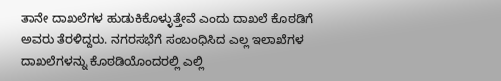ತಾನೇ ದಾಖಲೆಗಳ ಹುಡುಕಿಕೊಳ್ಳುತ್ತೇವೆ ಎಂದು ದಾಖಲೆ ಕೊಠಡಿಗೆ ಅವರು ತೆರಳಿದ್ದರು. ನಗರಸಭೆಗೆ ಸಂಬಂಧಿಸಿದ ಎಲ್ಲ ಇಲಾಖೆಗಳ ದಾಖಲೆಗಳನ್ನು ಕೊಠಡಿಯೊಂದರಲ್ಲಿ ಎಲ್ಲಿ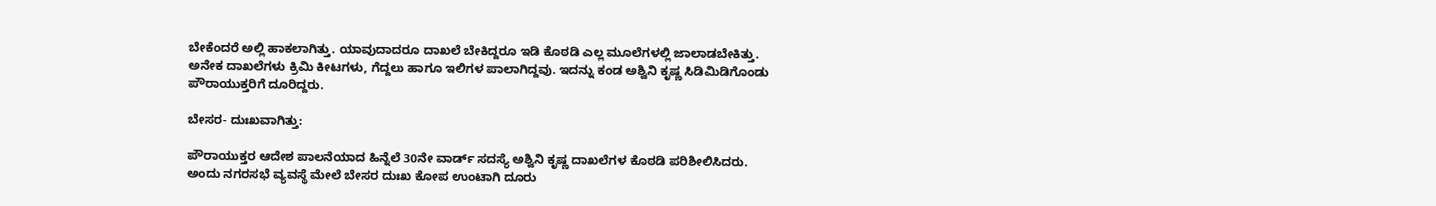ಬೇಕೆಂದರೆ ಅಲ್ಲಿ ಹಾಕಲಾಗಿತ್ತು. ಯಾವುದಾದರೂ ದಾಖಲೆ ಬೇಕಿದ್ದರೂ ಇಡಿ ಕೊಠಡಿ ಎಲ್ಲ ಮೂಲೆಗಳಲ್ಲಿ ಜಾಲಾಡಬೇಕಿತ್ತು. ಅನೇಕ ದಾಖಲೆಗಳು ಕ್ರಿಮಿ ಕೀಟಗಳು, ಗೆದ್ದಲು ಹಾಗೂ ಇಲಿಗಳ ಪಾಲಾಗಿದ್ದವು. ಇದನ್ನು ಕಂಡ ಅಶ್ವಿನಿ ಕೃಷ್ಣ ಸಿಡಿಮಿಡಿಗೊಂಡು ಪೌರಾಯುಕ್ತರಿಗೆ ದೂರಿದ್ದರು.

ಬೇಸರ- ದುಃಖವಾಗಿತ್ತು:

ಪೌರಾಯುಕ್ತರ ಆದೇಶ ಪಾಲನೆಯಾದ ಹಿನ್ನೆಲೆ 30ನೇ ವಾರ್ಡ್‌ ಸದಸ್ಯೆ ಅಶ್ವಿನಿ ಕೃಷ್ಣ ದಾಖಲೆಗಳ ಕೊಠಡಿ ಪರಿಶೀಲಿಸಿದರು. ಅಂದು ನಗರಸಭೆ ವ್ಯವಸ್ಥೆ ಮೇಲೆ ಬೇಸರ ದುಃಖ ಕೋಪ ಉಂಟಾಗಿ ದೂರು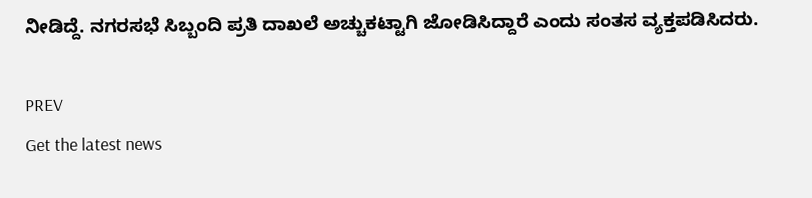ನೀಡಿದ್ದೆ. ನಗರಸಭೆ ಸಿಬ್ಬಂದಿ ಪ್ರತಿ ದಾಖಲೆ ಅಚ್ಚುಕಟ್ಟಾಗಿ ಜೋಡಿಸಿದ್ದಾರೆ ಎಂದು ಸಂತಸ ವ್ಯಕ್ತಪಡಿಸಿದರು.

PREV
Get the latest news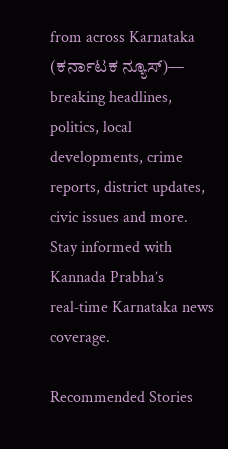from across Karnataka (ಕರ್ನಾಟಕ ನ್ಯೂಸ್)— breaking headlines, politics, local developments, crime reports, district updates, civic issues and more. Stay informed with Kannada Prabha’s real‑time Karnataka news coverage.

Recommended Stories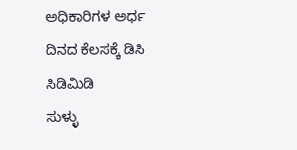ಅಧಿಕಾರಿಗಳ ಅರ್ಧ ದಿನದ ಕೆಲಸಕ್ಕೆ ಡಿಸಿ ಸಿಡಿಮಿಡಿ
ಸುಳ್ಳು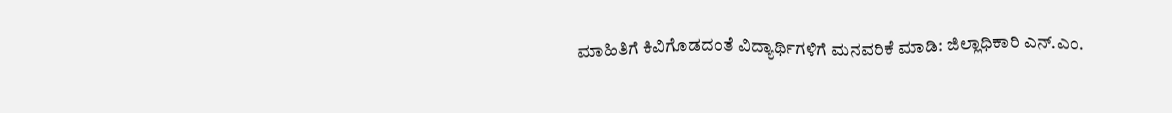ಮಾಹಿತಿಗೆ ಕಿವಿಗೊಡದಂತೆ ವಿದ್ಯಾರ್ಥಿಗಳಿಗೆ ಮನವರಿಕೆ ಮಾಡಿ: ಜಿಲ್ಲಾಧಿಕಾರಿ ಎನ್.ಎಂ.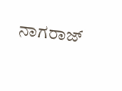ನಾಗರಾಜ್